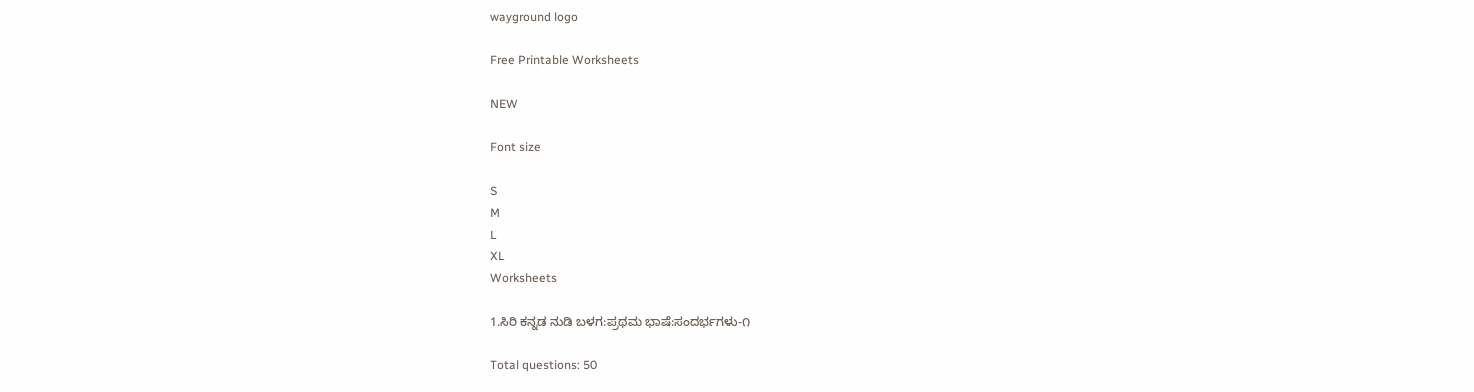wayground logo

Free Printable Worksheets

NEW

Font size

S
M
L
XL
Worksheets

1.ಸಿರಿ ಕನ್ನಡ ನುಡಿ ಬಳಗ:ಪ್ರಥಮ ಭಾಷೆ:ಸಂದರ್ಭಗಳು-೧

Total questions: 50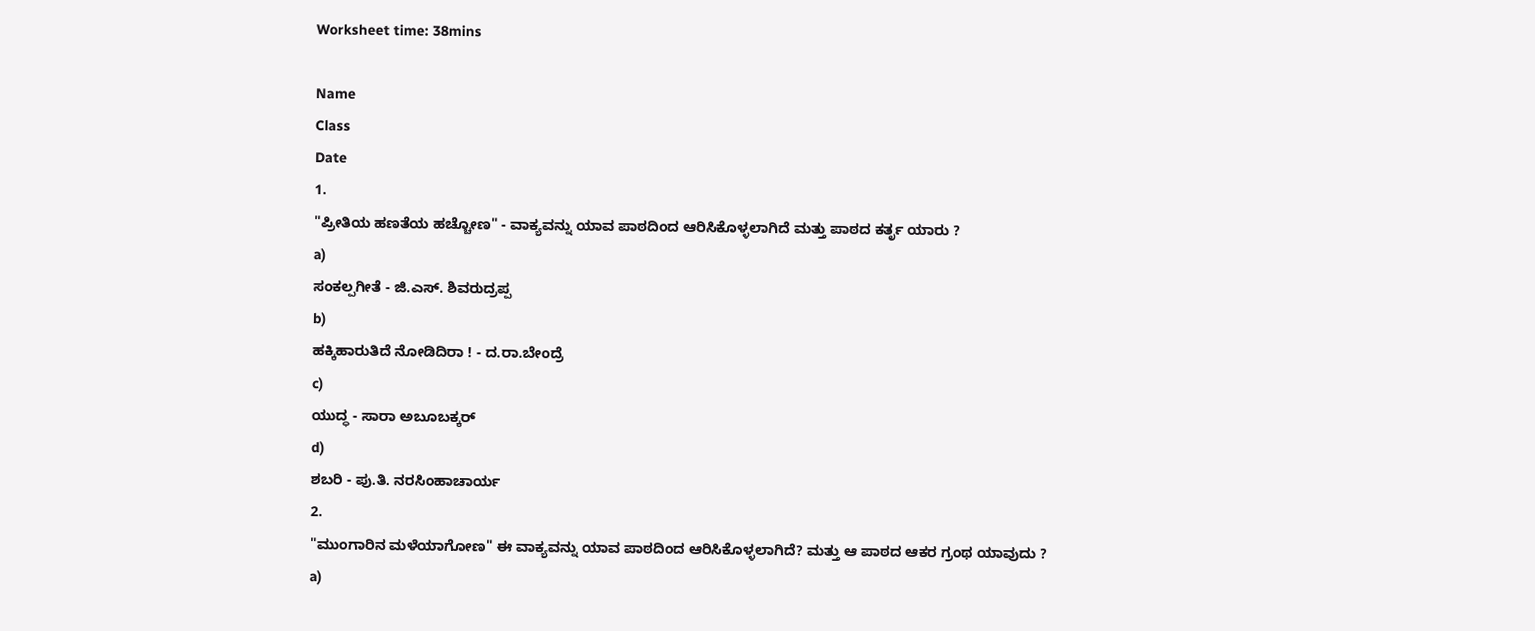Worksheet time: 38mins

Name
Class
Date
1.
"ಪ್ರೀತಿಯ ಹಣತೆಯ ಹಚ್ಚೋಣ" - ವಾಕ್ಯವನ್ನು ಯಾವ ಪಾಠದಿಂದ ಆರಿಸಿಕೊಳ್ಳಲಾಗಿದೆ ಮತ್ತು ಪಾಠದ ಕರ್ತೃ ಯಾರು ?
a)
ಸಂಕಲ್ಪಗೀತೆ - ಜಿ.ಎಸ್. ಶಿವರುದ್ರಪ್ಪ
b)
ಹಕ್ಕಿಹಾರುತಿದೆ ನೋಡಿದಿರಾ ! - ದ.ರಾ.ಬೇಂದ್ರೆ
c)
ಯುದ್ಧ - ಸಾರಾ ಅಬೂಬಕ್ಕರ್
d)
ಶಬರಿ - ಪು.ತಿ. ನರಸಿಂಹಾಚಾರ್ಯ
2.
"ಮುಂಗಾರಿನ ಮಳೆಯಾಗೋಣ" ಈ ವಾಕ್ಯವನ್ನು ಯಾವ ಪಾಠದಿಂದ ಆರಿಸಿಕೊಳ್ಳಲಾಗಿದೆ? ಮತ್ತು ಆ ಪಾಠದ ಆಕರ ಗ್ರಂಥ ಯಾವುದು ?
a)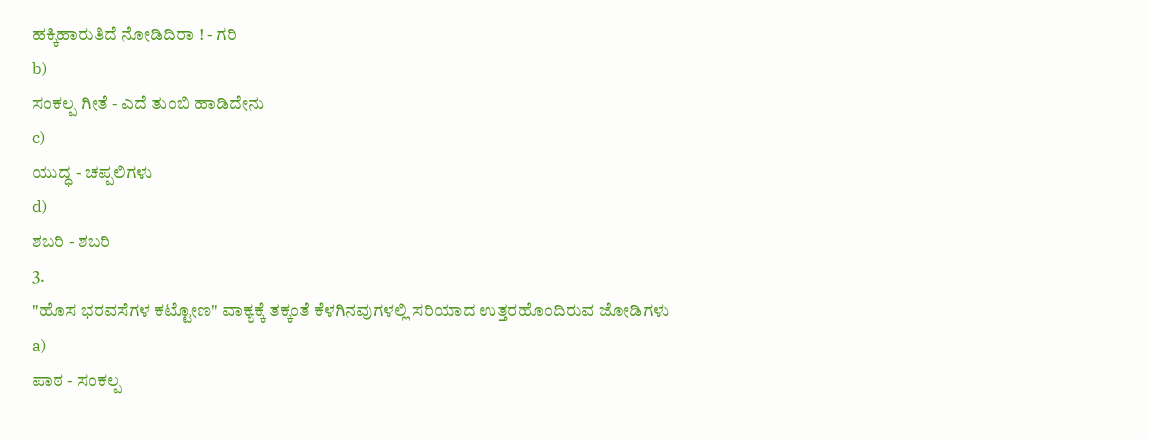ಹಕ್ಕಿಹಾರುತಿದೆ ನೋಡಿದಿರಾ ! - ಗರಿ
b)
ಸಂಕಲ್ಪ ಗೀತೆ - ಎದೆ ತುಂಬಿ ಹಾಡಿದೇನು
c)
ಯುದ್ಧ - ಚಪ್ಪಲಿಗಳು
d)
ಶಬರಿ - ಶಬರಿ
3.
"ಹೊಸ ಭರವಸೆಗಳ ಕಟ್ಟೋಣ" ವಾಕ್ಯಕ್ಕೆ ತಕ್ಕಂತೆ ಕೆಳಗಿನವುಗಳಲ್ಲಿ ಸರಿಯಾದ ಉತ್ತರಹೊಂದಿರುವ ಜೋಡಿಗಳು
a)
ಪಾಠ - ಸಂಕಲ್ಪ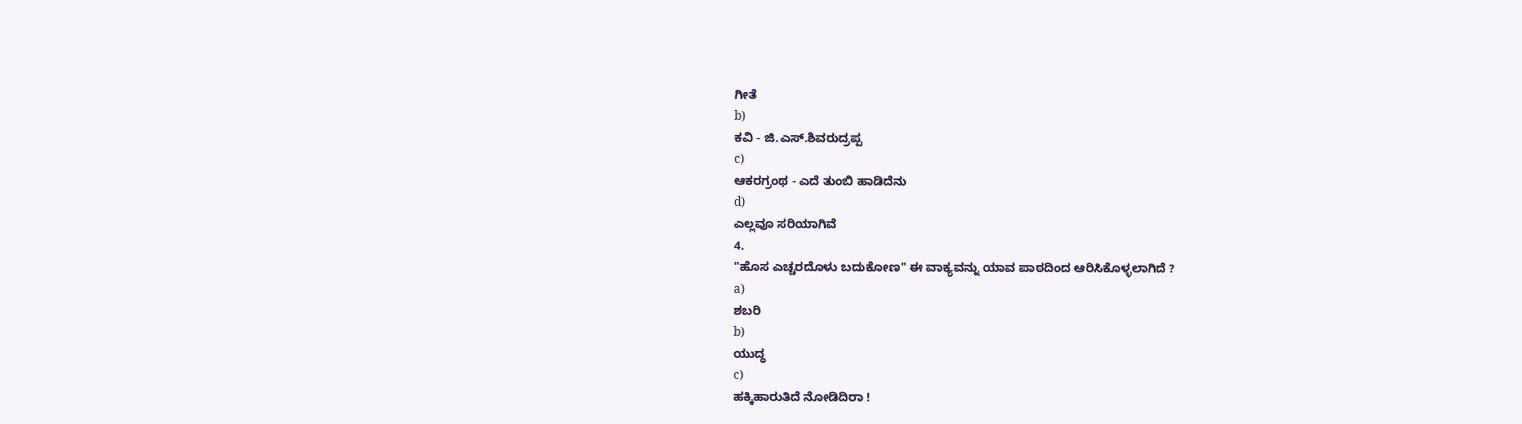ಗೀತೆ
b)
ಕವಿ - ಜಿ.ಎಸ್.ಶಿವರುದ್ರಪ್ಪ
c)
ಆಕರಗ್ರಂಥ - ಎದೆ ತುಂಬಿ ಹಾಡಿದೆನು
d)
ಎಲ್ಲವೂ ಸರಿಯಾಗಿವೆ
4.
"ಹೊಸ ಎಚ್ಚರದೊಳು ಬದುಕೋಣ" ಈ ವಾಕ್ಯವನ್ನು ಯಾವ ಪಾಠದಿಂದ ಆರಿಸಿಕೊಳ್ಳಲಾಗಿದೆ ?
a)
ಶಬರಿ
b)
ಯುದ್ಧ
c)
ಹಕ್ಕಿಹಾರುತಿದೆ ನೋಡಿದಿರಾ !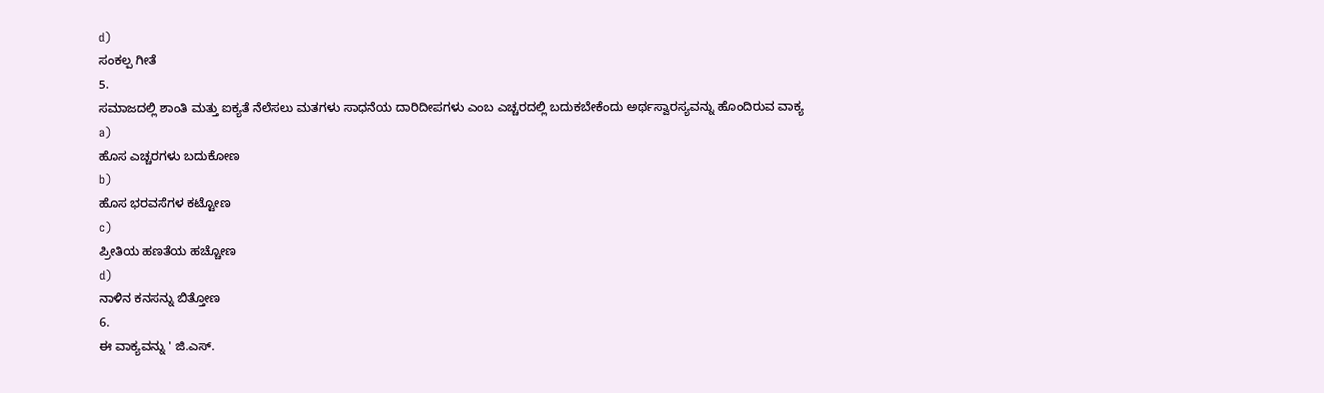d)
ಸಂಕಲ್ಪ ಗೀತೆ
5.
ಸಮಾಜದಲ್ಲಿ ಶಾಂತಿ ಮತ್ತು ಐಕ್ಯತೆ ನೆಲೆಸಲು ಮತಗಳು ಸಾಧನೆಯ ದಾರಿದೀಪಗಳು ಎಂಬ ಎಚ್ಚರದಲ್ಲಿ ಬದುಕಬೇಕೆಂದು ಅರ್ಥಸ್ವಾರಸ್ಯವನ್ನು ಹೊಂದಿರುವ ವಾಕ್ಯ
a)
ಹೊಸ ಎಚ್ಚರಗಳು ಬದುಕೋಣ
b)
ಹೊಸ ಭರವಸೆಗಳ ಕಟ್ಟೋಣ
c)
ಪ್ರೀತಿಯ ಹಣತೆಯ ಹಚ್ಚೋಣ
d)
ನಾಳಿನ ಕನಸನ್ನು ಬಿತ್ತೋಣ
6.
ಈ ವಾಕ್ಯವನ್ನು ' ಜಿ.ಎಸ್.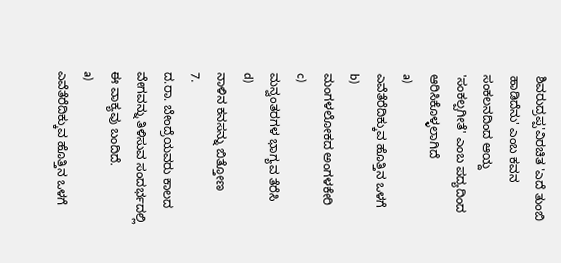ಶಿವರುದ್ರಪ್ಪ'ವಿರಚಿತ 'ಎದೆ ತುಂಬಿ ಹಾಡಿದೆನು' ಎಂಬ ಕವನ ಸಂಕಲನದಿಂದ ಆಯ್ದ 'ಸಂಕಲ್ಪಗೀತೆ' ಎಂಬ ಪದ್ಯದಿಂದ ಆರಿಸಿಕೊಳ್ಳಲಾಗಿದೆ
a)
ಎವೆತೆರೆದಿಕ್ಕುವ ಹೊತ್ತಿನ ಒಳಗೆ
b)
ಮಂಗಳಲೋಕದ ಅಂಗಳಕೇರಿ
c)
ಮನ್ವಂತರಗಳ ಭಾಗ್ಯವ ತೆರೆಸಿ
d)
ನಾಳಿನ ಕನಸನ್ನು ಬಿತ್ತೋಣ
7.
ದ.ರಾ. ಬೇಂದ್ರೆಯವರು ಕಾಲದ ವೇಗವನ್ನು ತಿಳಿಸುವ ಸಂದರ್ಭದಲ್ಲಿ ಈ ವಾಕ್ಯವು ಬಂದಿದೆ.
a)
ಎವೆತೆರೆದಿಕ್ಕುವ ಹೊತ್ತಿನ ಒಳಗೆ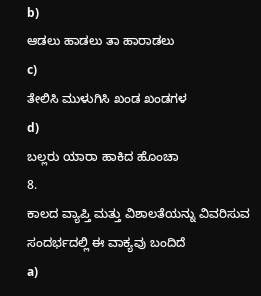b)
ಆಡಲು ಹಾಡಲು ತಾ ಹಾರಾಡಲು
c)
ತೇಲಿಸಿ ಮುಳುಗಿಸಿ ಖಂಡ ಖಂಡಗಳ
d)
ಬಲ್ಲರು ಯಾರಾ ಹಾಕಿದ ಹೊಂಚಾ
8.
ಕಾಲದ ವ್ಯಾಪ್ತಿ ಮತ್ತು ವಿಶಾಲತೆಯನ್ನು ವಿವರಿಸುವ ಸಂದರ್ಭದಲ್ಲಿ ಈ ವಾಕ್ಯವು ಬಂದಿದೆ
a)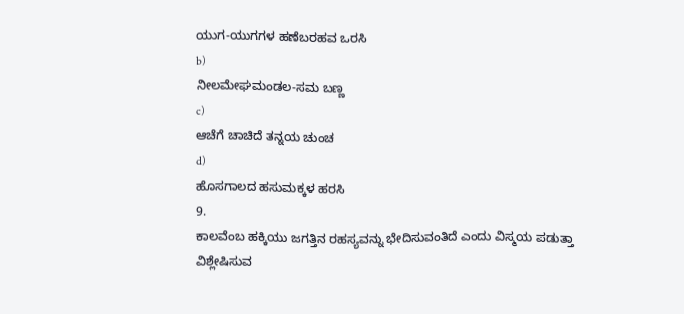ಯುಗ-ಯುಗಗಳ ಹಣೆಬರಹವ ಒರಸಿ
b)
ನೀಲಮೇಘಮಂಡಲ-ಸಮ ಬಣ್ಣ
c)
ಆಚೆಗೆ ಚಾಚಿದೆ ತನ್ನಯ ಚುಂಚ
d)
ಹೊಸಗಾಲದ ಹಸುಮಕ್ಕಳ ಹರಸಿ
9.
ಕಾಲವೆಂಬ ಹಕ್ಕಿಯು ಜಗತ್ತಿನ ರಹಸ್ಯವನ್ನು ಭೇದಿಸುವಂತಿದೆ ಎಂದು ವಿಸ್ಮಯ ಪಡುತ್ತಾ ವಿಶ್ಲೇಷಿಸುವ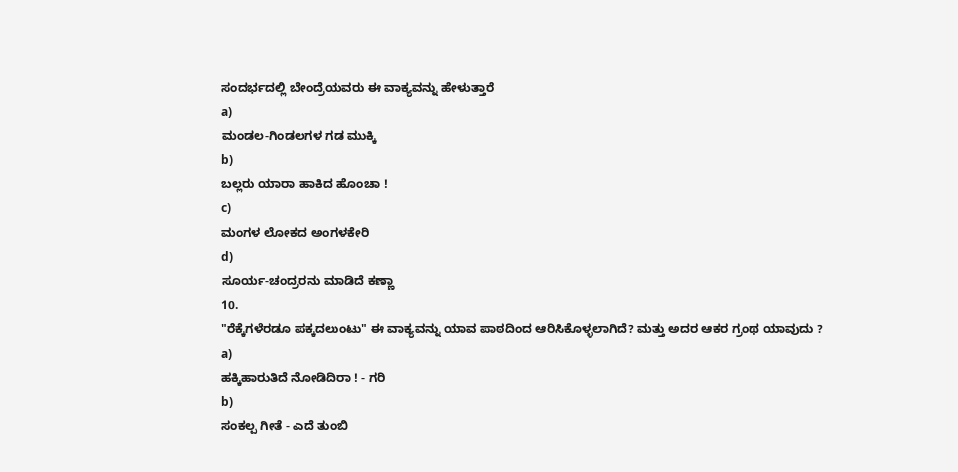ಸಂದರ್ಭದಲ್ಲಿ ಬೇಂದ್ರೆಯವರು ಈ ವಾಕ್ಯವನ್ನು ಹೇಳುತ್ತಾರೆ
a)
ಮಂಡಲ-ಗಿಂಡಲಗಳ ಗಡ ಮುಕ್ಕಿ
b)
ಬಲ್ಲರು ಯಾರಾ ಹಾಕಿದ ಹೊಂಚಾ !
c)
ಮಂಗಳ ಲೋಕದ ಅಂಗಳಕೇರಿ
d)
ಸೂರ್ಯ-ಚಂದ್ರರನು ಮಾಡಿದೆ ಕಣ್ಣಾ
10.
"ರೆಕ್ಕೆಗಳೆರಡೂ ಪಕ್ಕದಲುಂಟು" ಈ ವಾಕ್ಯವನ್ನು ಯಾವ ಪಾಠದಿಂದ ಆರಿಸಿಕೊಳ್ಳಲಾಗಿದೆ? ಮತ್ತು ಅದರ ಆಕರ ಗ್ರಂಥ ಯಾವುದು ?
a)
ಹಕ್ಕಿಹಾರುತಿದೆ ನೋಡಿದಿರಾ ! - ಗರಿ
b)
ಸಂಕಲ್ಪ ಗೀತೆ - ಎದೆ ತುಂಬಿ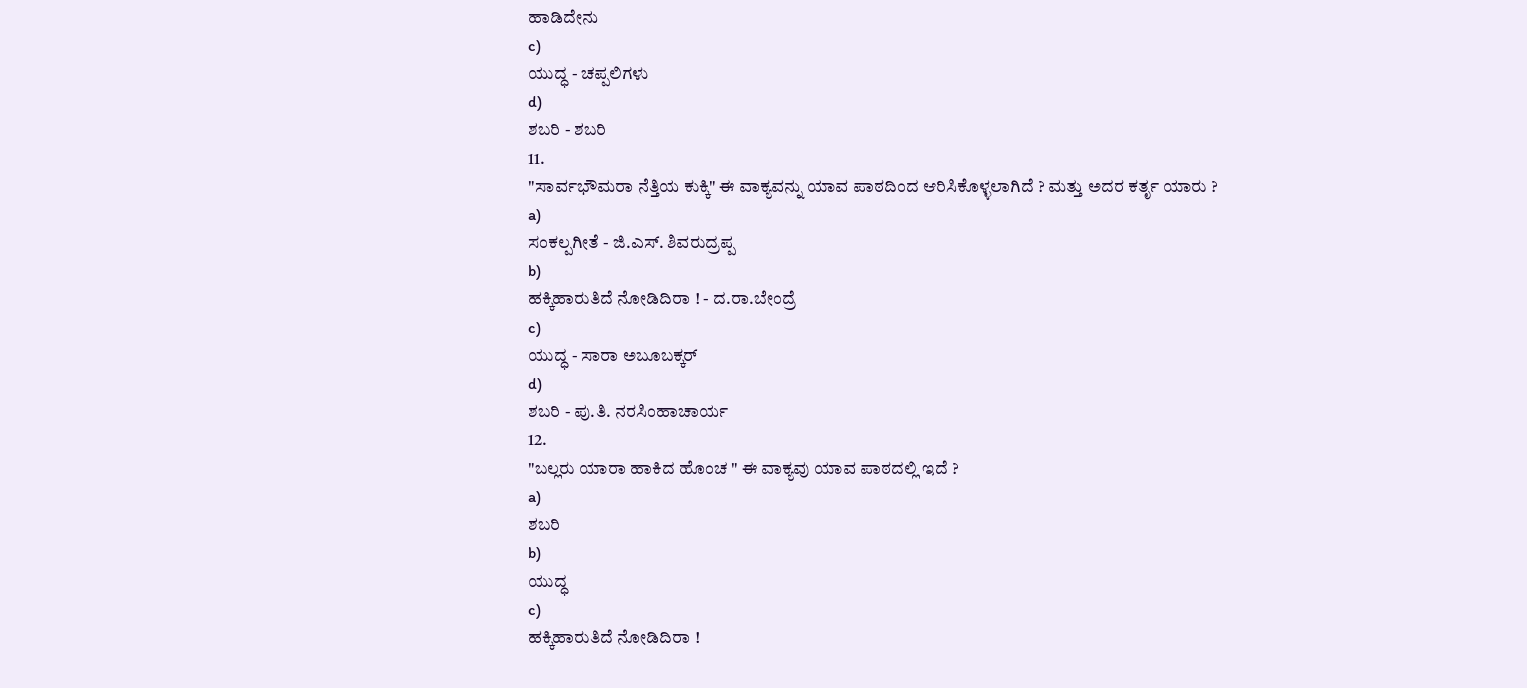ಹಾಡಿದೇನು
c)
ಯುದ್ಧ - ಚಪ್ಪಲಿಗಳು
d)
ಶಬರಿ - ಶಬರಿ
11.
"ಸಾರ್ವಭೌಮರಾ ನೆತ್ತಿಯ ಕುಕ್ಕಿ" ಈ ವಾಕ್ಯವನ್ನು ಯಾವ ಪಾಠದಿಂದ ಆರಿಸಿಕೊಳ್ಳಲಾಗಿದೆ ? ಮತ್ತು ಅದರ ಕರ್ತೃ ಯಾರು ?
a)
ಸಂಕಲ್ಪಗೀತೆ - ಜಿ.ಎಸ್. ಶಿವರುದ್ರಪ್ಪ
b)
ಹಕ್ಕಿಹಾರುತಿದೆ ನೋಡಿದಿರಾ ! - ದ.ರಾ.ಬೇಂದ್ರೆ
c)
ಯುದ್ಧ - ಸಾರಾ ಅಬೂಬಕ್ಕರ್
d)
ಶಬರಿ - ಪು.ತಿ. ನರಸಿಂಹಾಚಾರ್ಯ
12.
"ಬಲ್ಲರು ಯಾರಾ ಹಾಕಿದ ಹೊಂಚ " ಈ ವಾಕ್ಯವು ಯಾವ ಪಾಠದಲ್ಲಿ ಇದೆ ?
a)
ಶಬರಿ
b)
ಯುದ್ಧ
c)
ಹಕ್ಕಿಹಾರುತಿದೆ ನೋಡಿದಿರಾ !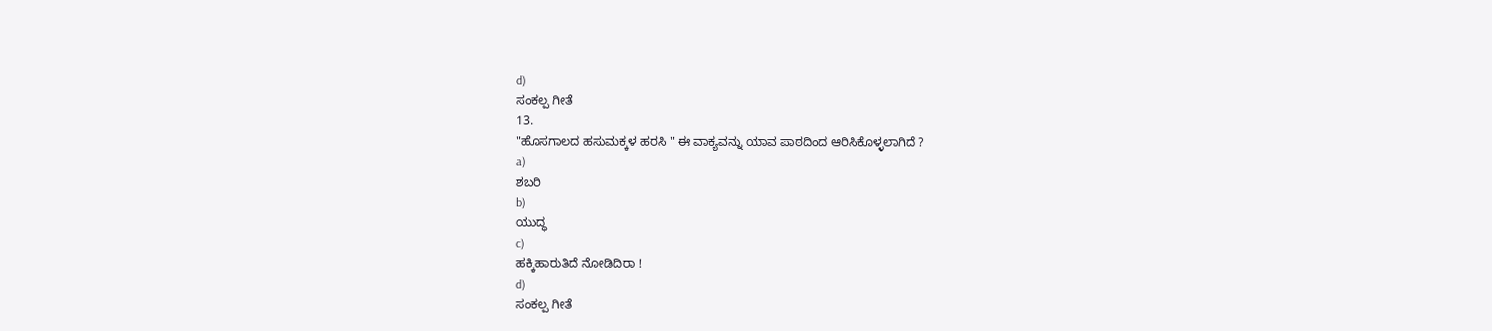d)
ಸಂಕಲ್ಪ ಗೀತೆ
13.
"ಹೊಸಗಾಲದ ಹಸುಮಕ್ಕಳ ಹರಸಿ " ಈ ವಾಕ್ಯವನ್ನು ಯಾವ ಪಾಠದಿಂದ ಆರಿಸಿಕೊಳ್ಳಲಾಗಿದೆ ?
a)
ಶಬರಿ
b)
ಯುದ್ಧ
c)
ಹಕ್ಕಿಹಾರುತಿದೆ ನೋಡಿದಿರಾ !
d)
ಸಂಕಲ್ಪ ಗೀತೆ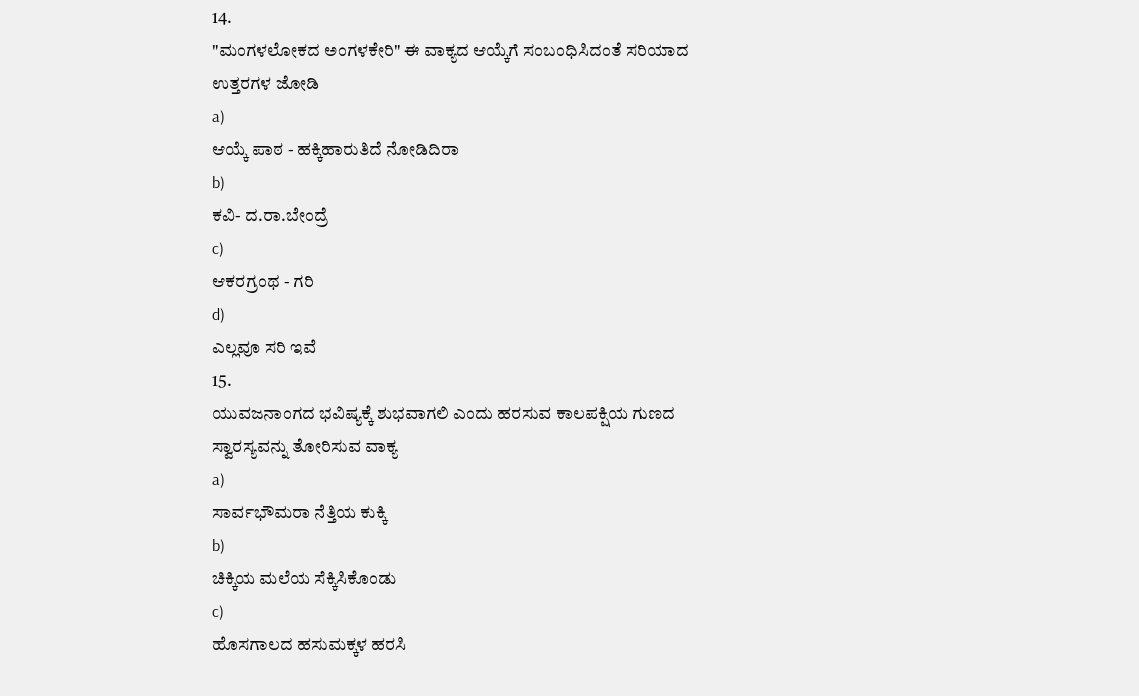14.
"ಮಂಗಳಲೋಕದ ಅಂಗಳಕೇರಿ" ಈ ವಾಕ್ಯದ ಆಯ್ಕೆಗೆ ಸಂಬಂಧಿಸಿದಂತೆ ಸರಿಯಾದ ಉತ್ತರಗಳ ಜೋಡಿ
a)
ಆಯ್ಕೆ ಪಾಠ - ಹಕ್ಕಿಹಾರುತಿದೆ ನೋಡಿದಿರಾ
b)
ಕವಿ- ದ.ರಾ.ಬೇಂದ್ರೆ
c)
ಆಕರಗ್ರಂಥ - ಗರಿ
d)
ಎಲ್ಲವೂ ಸರಿ ಇವೆ
15.
ಯುವಜನಾಂಗದ ಭವಿಷ್ಯಕ್ಕೆ ಶುಭವಾಗಲಿ ಎಂದು ಹರಸುವ ಕಾಲಪಕ್ಷಿಯ ಗುಣದ ಸ್ವಾರಸ್ಯವನ್ನು ತೋರಿಸುವ ವಾಕ್ಯ
a)
ಸಾರ್ವಭೌಮರಾ ನೆತ್ತಿಯ ಕುಕ್ಕಿ
b)
ಚಿಕ್ಕಿಯ ಮಲೆಯ ಸೆಕ್ಕಿಸಿಕೊಂಡು
c)
ಹೊಸಗಾಲದ ಹಸುಮಕ್ಕಳ ಹರಸಿ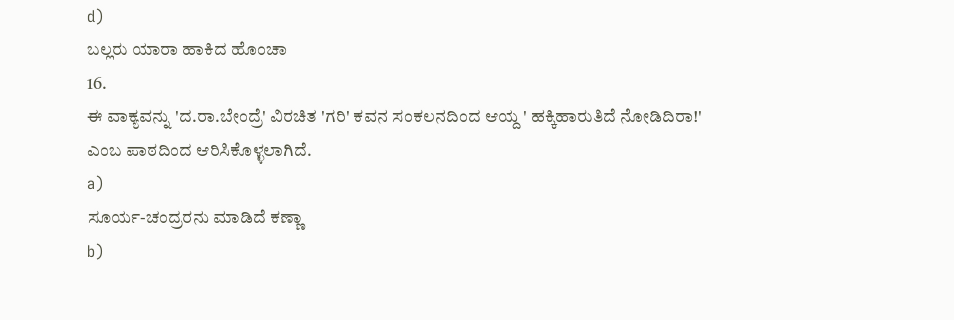d)
ಬಲ್ಲರು ಯಾರಾ ಹಾಕಿದ ಹೊಂಚಾ
16.
ಈ ವಾಕ್ಯವನ್ನು 'ದ.ರಾ.ಬೇಂದ್ರೆ' ವಿರಚಿತ 'ಗರಿ' ಕವನ ಸಂಕಲನದಿಂದ ಆಯ್ದ ' ಹಕ್ಕಿಹಾರುತಿದೆ ನೋಡಿದಿರಾ!' ಎಂಬ ಪಾಠದಿಂದ ಆರಿಸಿಕೊಳ್ಳಲಾಗಿದೆ.
a)
ಸೂರ್ಯ-ಚಂದ್ರರನು ಮಾಡಿದೆ ಕಣ್ಣಾ
b)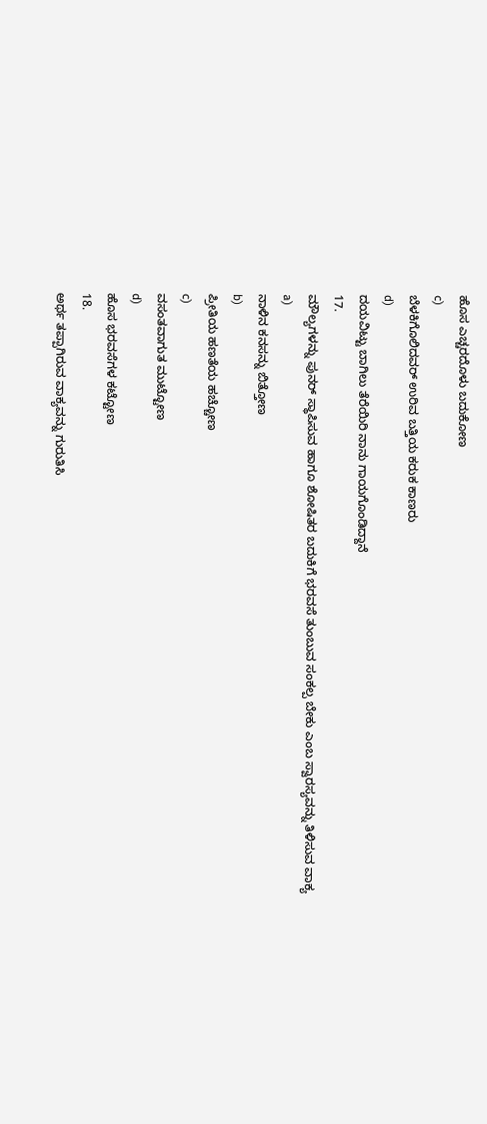ಹೊಸ ಎಚ್ಚರದೊಳು ಬದುಕೋಣ
c)
ಬೆಳಕಿಗೊಲಿದವರ್ ಉರಿವ ಬತ್ತಿಯ ಕರುಕ ಕಾಣರು
d)
ದಯವಿಟ್ಟು ಬಾಗಿಲು ತೆರೆಯಿರಿ ನಾನು ಗಾಯಗೊಂಡಿದ್ದಾನೆ
17.
ಮೌಲ್ಯಗಳನ್ನು ಪುನರ್ ಸ್ಥಾಪಿಸುವ ಹಾಗೂ ಶೋಷಿತರ ಬದುಕಿಗೆ ಭರವಸೆ ತುಂಬುವ ಸಂಕಲ್ಪ ಬೇಕು ಎಂಬ ಸ್ವಾರಸ್ಯವನ್ನು ತಿಳಿಸುವ ವಾಕ್ಯ
a)
ನಾಳಿನ ಕನಸನ್ನು ಬಿತ್ತೋಣ
b)
ಪ್ರೀತಿಯ ಹಣತೆಯ ಹಚ್ಚೋಣ
c)
ವಸಂತವಾಗುತ ಮುಟ್ಟೋಣ
d)
ಹೊಸ ಭರವಸೆಗಳ ಕಟ್ಟೋಣ
18.
ಅರ್ಥ ತಪ್ಪಾಗಿರುವ ವಾಕ್ಯವನ್ನು ಗುರುತಿಸಿ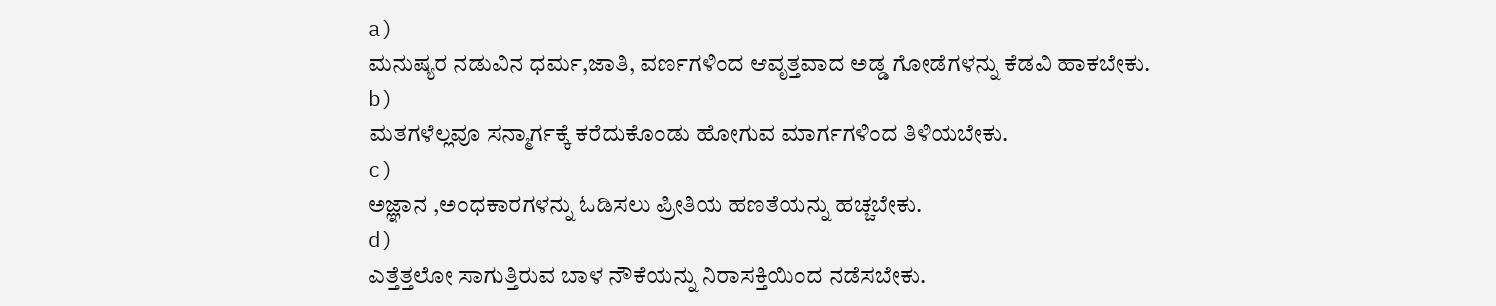a)
ಮನುಷ್ಯರ ನಡುವಿನ ಧರ್ಮ,ಜಾತಿ, ವರ್ಣಗಳಿಂದ ಆವೃತ್ತವಾದ ಅಡ್ಡ ಗೋಡೆಗಳನ್ನು ಕೆಡವಿ ಹಾಕಬೇಕು.
b)
ಮತಗಳೆಲ್ಲವೂ ಸನ್ಮಾರ್ಗಕ್ಕೆ ಕರೆದುಕೊಂಡು ಹೋಗುವ ಮಾರ್ಗಗಳಿಂದ ತಿಳಿಯಬೇಕು.
c)
ಅಜ್ಞಾನ ,ಅಂಧಕಾರಗಳನ್ನು ಓಡಿಸಲು ಪ್ರೀತಿಯ ಹಣತೆಯನ್ನು ಹಚ್ಚಬೇಕು.
d)
ಎತ್ತೆತ್ತಲೋ ಸಾಗುತ್ತಿರುವ ಬಾಳ ನೌಕೆಯನ್ನು ನಿರಾಸಕ್ತಿಯಿಂದ ನಡೆಸಬೇಕು.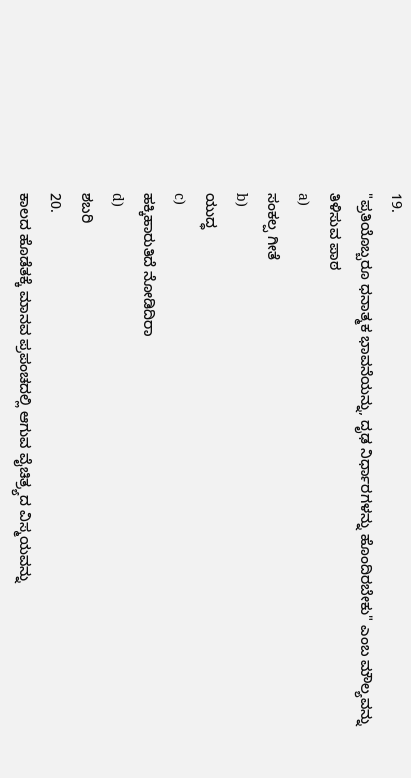19.
"ಪ್ರತಿಯೊಬ್ಬರೂ ಧನಾತ್ಮಕ ಭಾವನೆಯನ್ನು, ದೃಢ ನಿರ್ಧಾರಗಳನ್ನು ಹೊಂದಿರಬೇಕು" ಎಂಬ ಮೌಲ್ಯವನ್ನು ತಿಳಿಸುವ ಪಾಠ
a)
ಸಂಕಲ್ಪ ಗೀತೆ
b)
ಯುದ್ಧ
c)
ಹಕ್ಕಿಹಾರುತಿದೆ ನೋಡಿದಿರಾ
d)
ಶಬರಿ
20.
ಕಾಲದ ಹೊಡೆತಕ್ಕೆ ಮಾನವ ಪ್ರಪಂಚದಲ್ಲಿ ಆಗುವ ವೈಚಿತ್ರ್ಯದ ವಿಸ್ಮಯವನ್ನು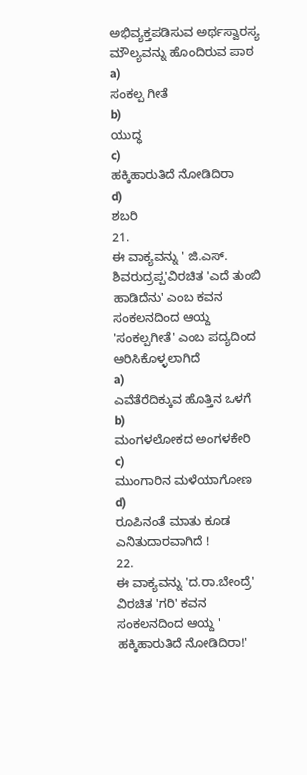ಅಭಿವ್ಯಕ್ತಪಡಿಸುವ ಅರ್ಥಸ್ವಾರಸ್ಯ ಮೌಲ್ಯವನ್ನು ಹೊಂದಿರುವ ಪಾಠ
a)
ಸಂಕಲ್ಪ ಗೀತೆ
b)
ಯುದ್ಧ
c)
ಹಕ್ಕಿಹಾರುತಿದೆ ನೋಡಿದಿರಾ
d)
ಶಬರಿ
21.
ಈ ವಾಕ್ಯವನ್ನು ' ಜಿ.ಎಸ್. ಶಿವರುದ್ರಪ್ಪ'ವಿರಚಿತ 'ಎದೆ ತುಂಬಿ ಹಾಡಿದೆನು' ಎಂಬ ಕವನ ಸಂಕಲನದಿಂದ ಆಯ್ದ 'ಸಂಕಲ್ಪಗೀತೆ' ಎಂಬ ಪದ್ಯದಿಂದ ಆರಿಸಿಕೊಳ್ಳಲಾಗಿದೆ
a)
ಎವೆತೆರೆದಿಕ್ಕುವ ಹೊತ್ತಿನ ಒಳಗೆ
b)
ಮಂಗಳಲೋಕದ ಅಂಗಳಕೇರಿ
c)
ಮುಂಗಾರಿನ ಮಳೆಯಾಗೋಣ
d)
ರೂಪಿನಂತೆ ಮಾತು ಕೂಡ ಎನಿತುದಾರವಾಗಿದೆ !
22.
ಈ ವಾಕ್ಯವನ್ನು 'ದ.ರಾ.ಬೇಂದ್ರೆ' ವಿರಚಿತ 'ಗರಿ' ಕವನ ಸಂಕಲನದಿಂದ ಆಯ್ದ ' ಹಕ್ಕಿಹಾರುತಿದೆ ನೋಡಿದಿರಾ!'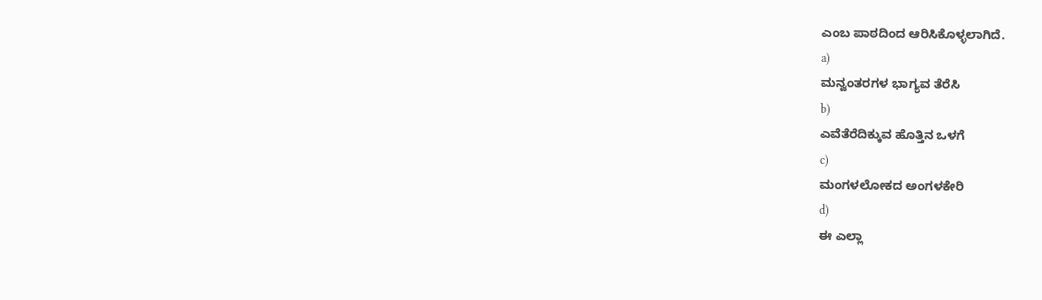ಎಂಬ ಪಾಠದಿಂದ ಆರಿಸಿಕೊಳ್ಳಲಾಗಿದೆ.
a)
ಮನ್ವಂತರಗಳ ಭಾಗ್ಯವ ತೆರೆಸಿ
b)
ಎವೆತೆರೆದಿಕ್ಕುವ ಹೊತ್ತಿನ ಒಳಗೆ
c)
ಮಂಗಳಲೋಕದ ಅಂಗಳಕೇರಿ
d)
ಈ ಎಲ್ಲಾ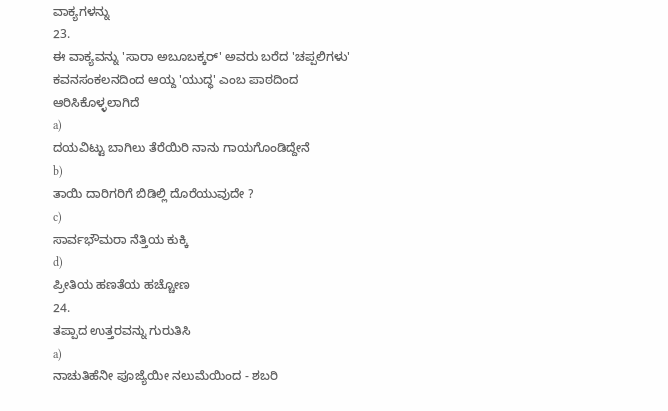ವಾಕ್ಯಗಳನ್ನು
23.
ಈ ವಾಕ್ಯವನ್ನು 'ಸಾರಾ ಅಬೂಬಕ್ಕರ್' ಅವರು ಬರೆದ 'ಚಪ್ಪಲಿಗಳು' ಕವನಸಂಕಲನದಿಂದ ಆಯ್ದ 'ಯುದ್ಧ' ಎಂಬ ಪಾಠದಿಂದ ಆರಿಸಿಕೊಳ್ಳಲಾಗಿದೆ
a)
ದಯವಿಟ್ಟು ಬಾಗಿಲು ತೆರೆಯಿರಿ ನಾನು ಗಾಯಗೊಂಡಿದ್ದೇನೆ
b)
ತಾಯಿ ದಾರಿಗರಿಗೆ ಬಿಡಿಲ್ಲಿ ದೊರೆಯುವುದೇ ?
c)
ಸಾರ್ವಭೌಮರಾ ನೆತ್ತಿಯ ಕುಕ್ಕಿ
d)
ಪ್ರೀತಿಯ ಹಣತೆಯ ಹಚ್ಚೋಣ
24.
ತಪ್ಪಾದ ಉತ್ತರವನ್ನು ಗುರುತಿಸಿ
a)
ನಾಚುತಿಹೆನೀ ಪೂಜ್ಯೆಯೀ ನಲುಮೆಯಿಂದ - ಶಬರಿ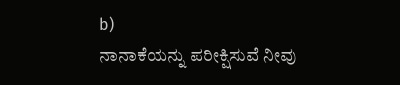b)
ನಾನಾಕೆಯನ್ನು ಪರೀಕ್ಷಿಸುವೆ ನೀವು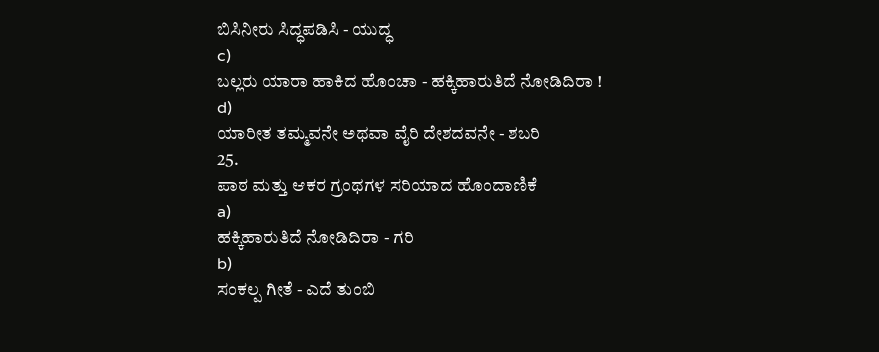ಬಿಸಿನೀರು ಸಿದ್ಧಪಡಿಸಿ - ಯುದ್ಧ
c)
ಬಲ್ಲರು ಯಾರಾ ಹಾಕಿದ ಹೊಂಚಾ - ಹಕ್ಕಿಹಾರುತಿದೆ ನೋಡಿದಿರಾ !
d)
ಯಾರೀತ ತಮ್ಮವನೇ ಅಥವಾ ವೈರಿ ದೇಶದವನೇ - ಶಬರಿ
25.
ಪಾಠ ಮತ್ತು ಆಕರ ಗ್ರಂಥಗಳ ಸರಿಯಾದ ಹೊಂದಾಣಿಕೆ
a)
ಹಕ್ಕಿಹಾರುತಿದೆ ನೋಡಿದಿರಾ - ಗರಿ
b)
ಸಂಕಲ್ಪ ಗೀತೆ - ಎದೆ ತುಂಬಿ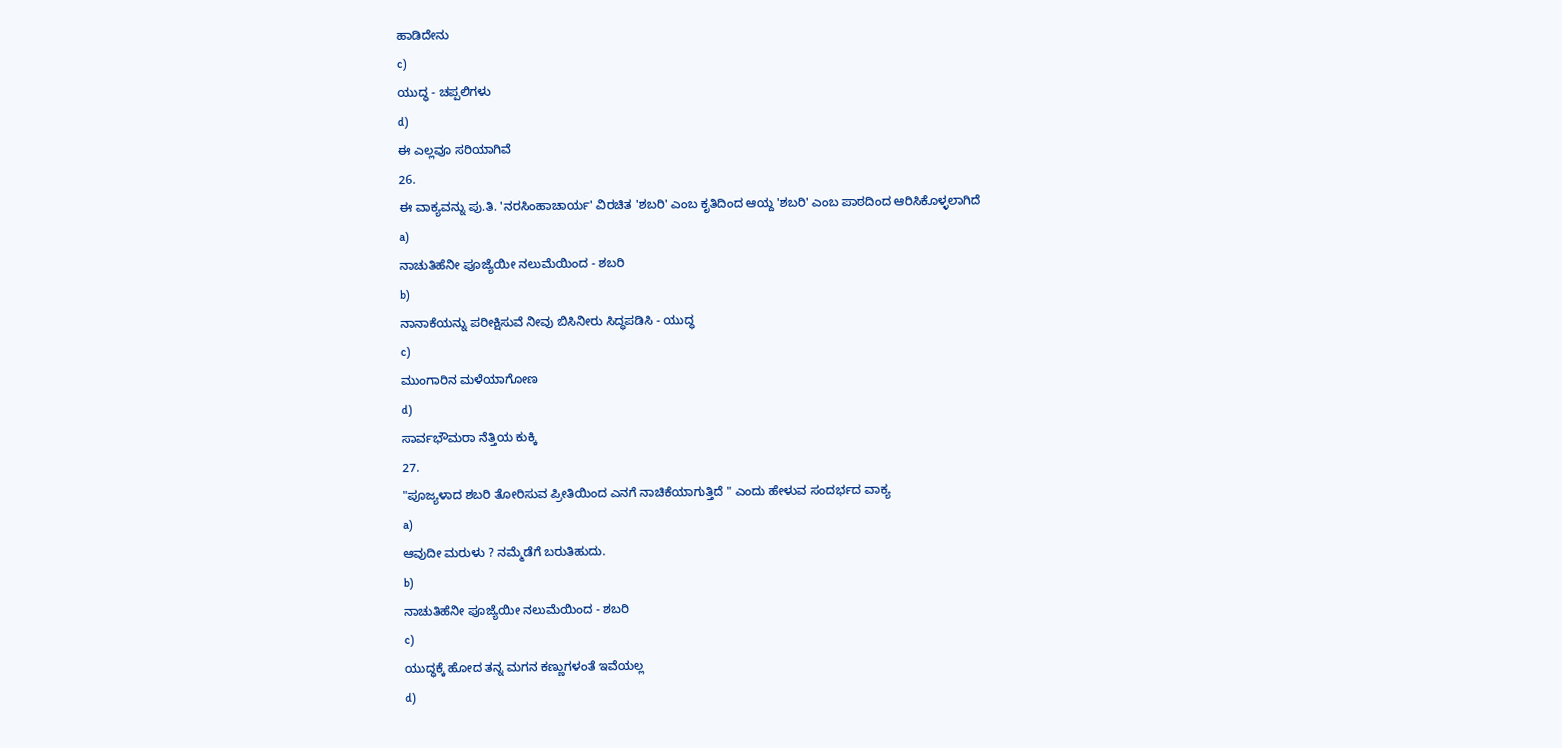ಹಾಡಿದೇನು
c)
ಯುದ್ಧ - ಚಪ್ಪಲಿಗಳು
d)
ಈ ಎಲ್ಲವೂ ಸರಿಯಾಗಿವೆ
26.
ಈ ವಾಕ್ಯವನ್ನು ಪು.ತಿ. 'ನರಸಿಂಹಾಚಾರ್ಯ' ವಿರಚಿತ 'ಶಬರಿ' ಎಂಬ ಕೃತಿದಿಂದ ಆಯ್ದ 'ಶಬರಿ' ಎಂಬ ಪಾಠದಿಂದ ಆರಿಸಿಕೊಳ್ಳಲಾಗಿದೆ
a)
ನಾಚುತಿಹೆನೀ ಪೂಜ್ಯೆಯೀ ನಲುಮೆಯಿಂದ - ಶಬರಿ
b)
ನಾನಾಕೆಯನ್ನು ಪರೀಕ್ಷಿಸುವೆ ನೀವು ಬಿಸಿನೀರು ಸಿದ್ಧಪಡಿಸಿ - ಯುದ್ಧ
c)
ಮುಂಗಾರಿನ ಮಳೆಯಾಗೋಣ
d)
ಸಾರ್ವಭೌಮರಾ ನೆತ್ತಿಯ ಕುಕ್ಕಿ
27.
"ಪೂಜ್ಯಳಾದ ಶಬರಿ ತೋರಿಸುವ ಪ್ರೀತಿಯಿಂದ ಎನಗೆ ನಾಚಿಕೆಯಾಗುತ್ತಿದೆ " ಎಂದು ಹೇಳುವ ಸಂದರ್ಭದ ವಾಕ್ಯ
a)
ಆವುದೀ ಮರುಳು ? ನಮ್ಮೆಡೆಗೆ ಬರುತಿಹುದು.
b)
ನಾಚುತಿಹೆನೀ ಪೂಜ್ಯೆಯೀ ನಲುಮೆಯಿಂದ - ಶಬರಿ
c)
ಯುದ್ಧಕ್ಕೆ ಹೋದ ತನ್ನ ಮಗನ ಕಣ್ಣುಗಳಂತೆ ಇವೆಯಲ್ಲ
d)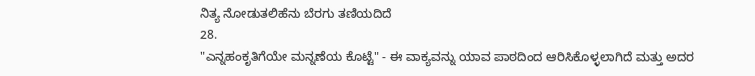ನಿತ್ಯ ನೋಡುತಲಿಹೆನು ಬೆರಗು ತಣಿಯದಿದೆ
28.
"ಎನ್ನಹಂಕೃತಿಗೆಯೇ ಮನ್ನಣೆಯ ಕೊಟ್ಟೆ" - ಈ ವಾಕ್ಯವನ್ನು ಯಾವ ಪಾಠದಿಂದ ಆರಿಸಿಕೊಳ್ಳಲಾಗಿದೆ ಮತ್ತು ಅದರ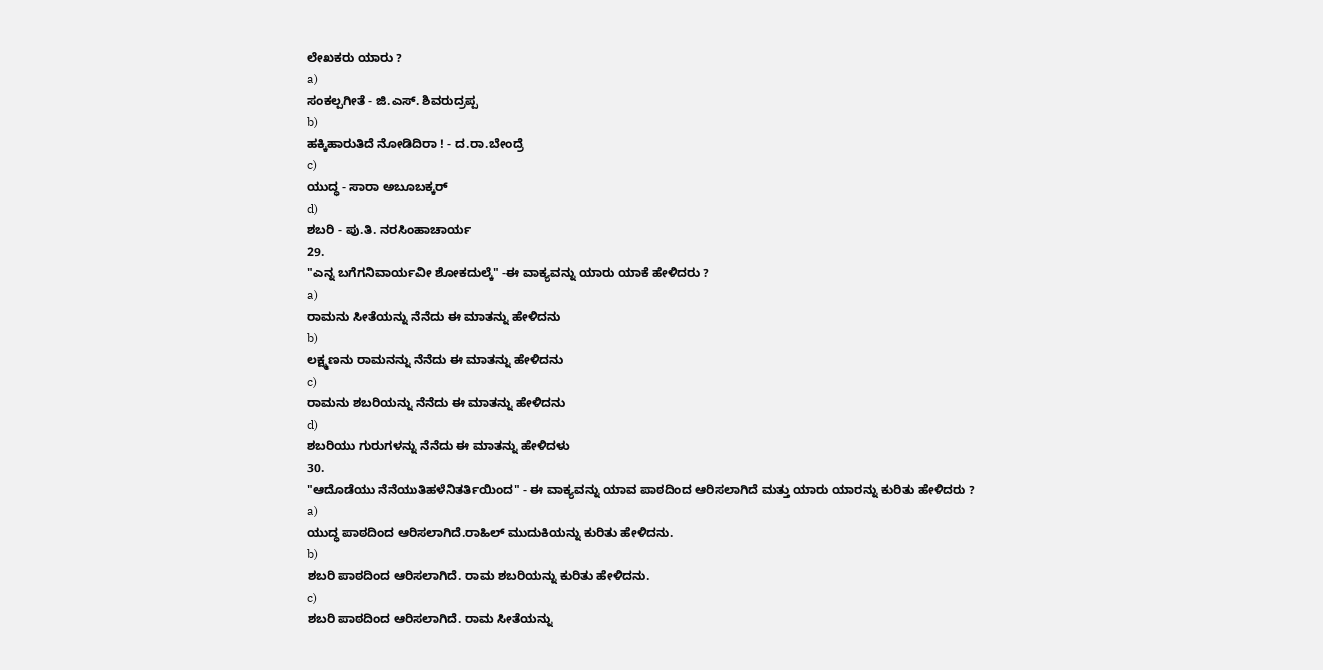ಲೇಖಕರು ಯಾರು ?
a)
ಸಂಕಲ್ಪಗೀತೆ - ಜಿ.ಎಸ್. ಶಿವರುದ್ರಪ್ಪ
b)
ಹಕ್ಕಿಹಾರುತಿದೆ ನೋಡಿದಿರಾ ! - ದ.ರಾ.ಬೇಂದ್ರೆ
c)
ಯುದ್ಧ - ಸಾರಾ ಅಬೂಬಕ್ಕರ್
d)
ಶಬರಿ - ಪು.ತಿ. ನರಸಿಂಹಾಚಾರ್ಯ
29.
"ಎನ್ನ ಬಗೆಗನಿವಾರ್ಯವೀ ಶೋಕದುಲ್ಕೆ" -ಈ ವಾಕ್ಯವನ್ನು ಯಾರು ಯಾಕೆ ಹೇಳಿದರು ?
a)
ರಾಮನು ಸೀತೆಯನ್ನು ನೆನೆದು ಈ ಮಾತನ್ನು ಹೇಳಿದನು
b)
ಲಕ್ಷ್ಮಣನು ರಾಮನನ್ನು ನೆನೆದು ಈ ಮಾತನ್ನು ಹೇಳಿದನು
c)
ರಾಮನು ಶಬರಿಯನ್ನು ನೆನೆದು ಈ ಮಾತನ್ನು ಹೇಳಿದನು
d)
ಶಬರಿಯು ಗುರುಗಳನ್ನು ನೆನೆದು ಈ ಮಾತನ್ನು ಹೇಳಿದಳು
30.
"ಆದೊಡೆಯು ನೆನೆಯುತಿಹಳೆನಿತರ್ತಿಯಿಂದ" - ಈ ವಾಕ್ಯವನ್ನು ಯಾವ ಪಾಠದಿಂದ ಆರಿಸಲಾಗಿದೆ ಮತ್ತು ಯಾರು ಯಾರನ್ನು ಕುರಿತು ಹೇಳಿದರು ?
a)
ಯುದ್ಧ ಪಾಠದಿಂದ ಆರಿಸಲಾಗಿದೆ.ರಾಹಿಲ್ ಮುದುಕಿಯನ್ನು ಕುರಿತು ಹೇಳಿದನು.
b)
ಶಬರಿ ಪಾಠದಿಂದ ಆರಿಸಲಾಗಿದೆ. ರಾಮ ಶಬರಿಯನ್ನು ಕುರಿತು ಹೇಳಿದನು.
c)
ಶಬರಿ ಪಾಠದಿಂದ ಆರಿಸಲಾಗಿದೆ. ರಾಮ ಸೀತೆಯನ್ನು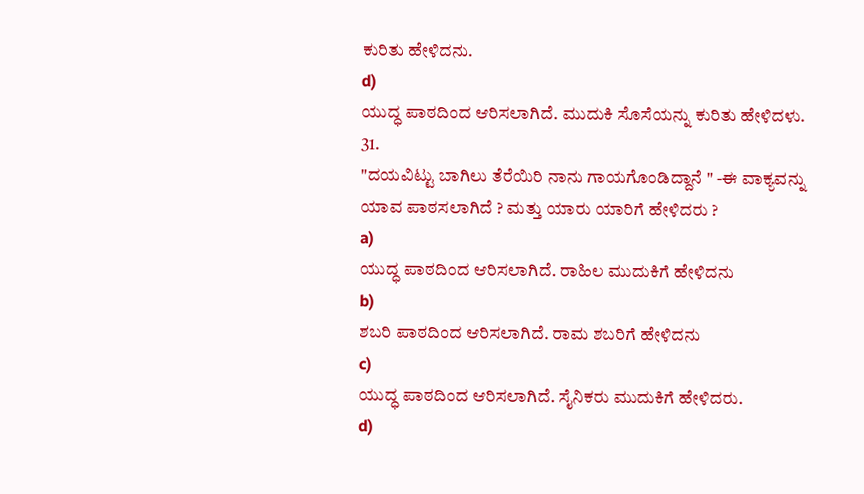ಕುರಿತು ಹೇಳಿದನು.
d)
ಯುದ್ಧ ಪಾಠದಿಂದ ಆರಿಸಲಾಗಿದೆ. ಮುದುಕಿ ಸೊಸೆಯನ್ನು ಕುರಿತು ಹೇಳಿದಳು.
31.
"ದಯವಿಟ್ಟು ಬಾಗಿಲು ತೆರೆಯಿರಿ ನಾನು ಗಾಯಗೊಂಡಿದ್ದಾನೆ " -ಈ ವಾಕ್ಯವನ್ನು ಯಾವ ಪಾಠಸಲಾಗಿದೆ ? ಮತ್ತು ಯಾರು ಯಾರಿಗೆ ಹೇಳಿದರು ?
a)
ಯುದ್ಧ ಪಾಠದಿಂದ ಆರಿಸಲಾಗಿದೆ. ರಾಹಿಲ ಮುದುಕಿಗೆ ಹೇಳಿದನು
b)
ಶಬರಿ ಪಾಠದಿಂದ ಆರಿಸಲಾಗಿದೆ. ರಾಮ ಶಬರಿಗೆ ಹೇಳಿದನು
c)
ಯುದ್ಧ ಪಾಠದಿಂದ ಆರಿಸಲಾಗಿದೆ. ಸೈನಿಕರು ಮುದುಕಿಗೆ ಹೇಳಿದರು.
d)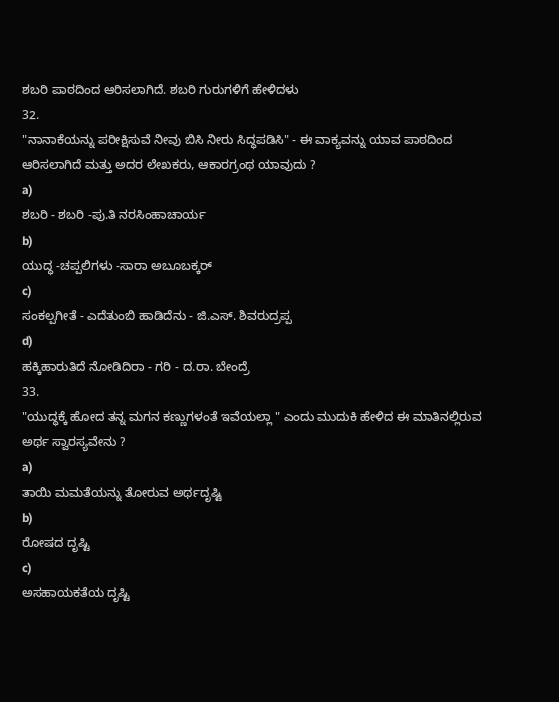ಶಬರಿ ಪಾಠದಿಂದ ಆರಿಸಲಾಗಿದೆ. ಶಬರಿ ಗುರುಗಳಿಗೆ ಹೇಳಿದಳು
32.
"ನಾನಾಕೆಯನ್ನು ಪರೀಕ್ಷಿಸುವೆ ನೀವು ಬಿಸಿ ನೀರು ಸಿದ್ಧಪಡಿಸಿ" - ಈ ವಾಕ್ಯವನ್ನು ಯಾವ ಪಾಠದಿಂದ ಆರಿಸಲಾಗಿದೆ ಮತ್ತು ಅದರ ಲೇಖಕರು, ಆಕಾರಗ್ರಂಥ ಯಾವುದು ?
a)
ಶಬರಿ - ಶಬರಿ -ಪು.ತಿ ನರಸಿಂಹಾಚಾರ್ಯ
b)
ಯುದ್ಧ -ಚಪ್ಪಲಿಗಳು -ಸಾರಾ ಅಬೂಬಕ್ಕರ್
c)
ಸಂಕಲ್ಪಗೀತೆ - ಎದೆತುಂಬಿ ಹಾಡಿದೆನು - ಜಿ.ಎಸ್. ಶಿವರುದ್ರಪ್ಪ
d)
ಹಕ್ಕಿಹಾರುತಿದೆ ನೋಡಿದಿರಾ - ಗರಿ - ದ.ರಾ. ಬೇಂದ್ರೆ
33.
"ಯುದ್ಧಕ್ಕೆ ಹೋದ ತನ್ನ ಮಗನ ಕಣ್ಣುಗಳಂತೆ ಇವೆಯಲ್ಲಾ " ಎಂದು ಮುದುಕಿ ಹೇಳಿದ ಈ ಮಾತಿನಲ್ಲಿರುವ ಅರ್ಥ ಸ್ವಾರಸ್ಯವೇನು ?
a)
ತಾಯಿ ಮಮತೆಯನ್ನು ತೋರುವ ಅರ್ಥದೃಷ್ಟಿ
b)
ರೋಷದ ದೃಷ್ಟಿ
c)
ಅಸಹಾಯಕತೆಯ ದೃಷ್ಟಿ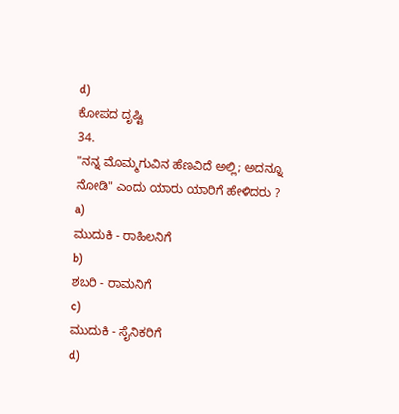d)
ಕೋಪದ ದೃಷ್ಟಿ
34.
"ನನ್ನ ಮೊಮ್ಮಗುವಿನ ಹೆಣವಿದೆ ಅಲ್ಲಿ; ಅದನ್ನೂ ನೋಡಿ" ಎಂದು ಯಾರು ಯಾರಿಗೆ ಹೇಳಿದರು ?
a)
ಮುದುಕಿ - ರಾಹಿಲನಿಗೆ
b)
ಶಬರಿ - ರಾಮನಿಗೆ
c)
ಮುದುಕಿ - ಸೈನಿಕರಿಗೆ
d)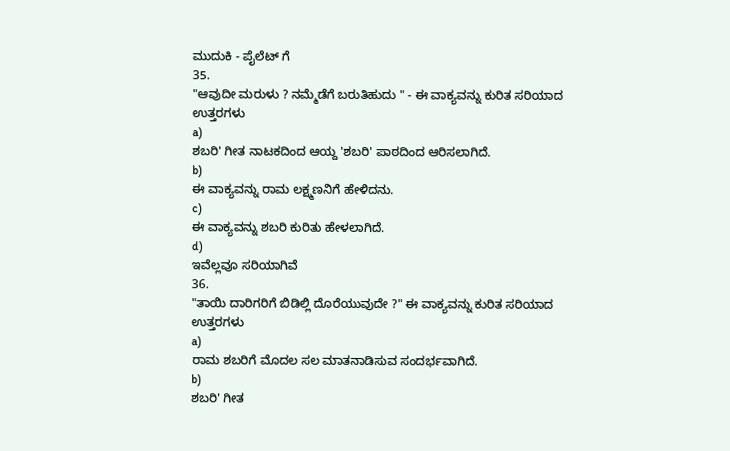ಮುದುಕಿ - ಪೈಲೆಟ್ ಗೆ
35.
"ಆವುದೀ ಮರುಳು ? ನಮ್ಮೆಡೆಗೆ ಬರುತಿಹುದು " - ಈ ವಾಕ್ಯವನ್ನು ಕುರಿತ ಸರಿಯಾದ ಉತ್ತರಗಳು
a)
ಶಬರಿ' ಗೀತ ನಾಟಕದಿಂದ ಆಯ್ದ 'ಶಬರಿ' ಪಾಠದಿಂದ ಆರಿಸಲಾಗಿದೆ.
b)
ಈ ವಾಕ್ಯವನ್ನು ರಾಮ ಲಕ್ಷ್ಮಣನಿಗೆ ಹೇಳಿದನು.
c)
ಈ ವಾಕ್ಯವನ್ನು ಶಬರಿ ಕುರಿತು ಹೇಳಲಾಗಿದೆ.
d)
ಇವೆಲ್ಲವೂ ಸರಿಯಾಗಿವೆ
36.
"ತಾಯಿ ದಾರಿಗರಿಗೆ ಬಿಡಿಲ್ಲಿ ದೊರೆಯುವುದೇ ?" ಈ ವಾಕ್ಯವನ್ನು ಕುರಿತ ಸರಿಯಾದ ಉತ್ತರಗಳು
a)
ರಾಮ ಶಬರಿಗೆ ಮೊದಲ ಸಲ ಮಾತನಾಡಿಸುವ ಸಂದರ್ಭವಾಗಿದೆ.
b)
ಶಬರಿ' ಗೀತ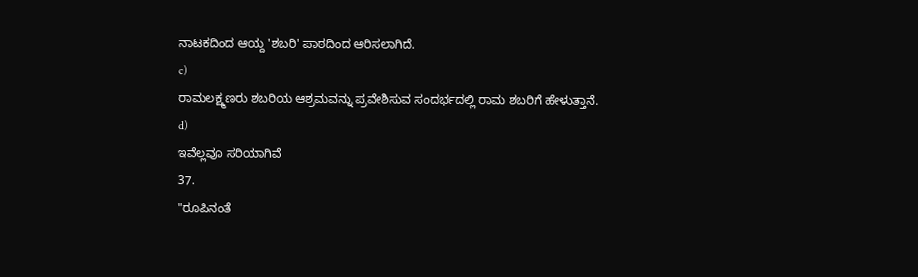ನಾಟಕದಿಂದ ಆಯ್ದ 'ಶಬರಿ' ಪಾಠದಿಂದ ಆರಿಸಲಾಗಿದೆ.
c)
ರಾಮಲಕ್ಷ್ಮಣರು ಶಬರಿಯ ಆಶ್ರಮವನ್ನು ಪ್ರವೇಶಿಸುವ ಸಂದರ್ಭದಲ್ಲಿ ರಾಮ ಶಬರಿಗೆ ಹೇಳುತ್ತಾನೆ.
d)
ಇವೆಲ್ಲವೂ ಸರಿಯಾಗಿವೆ
37.
"ರೂಪಿನಂತೆ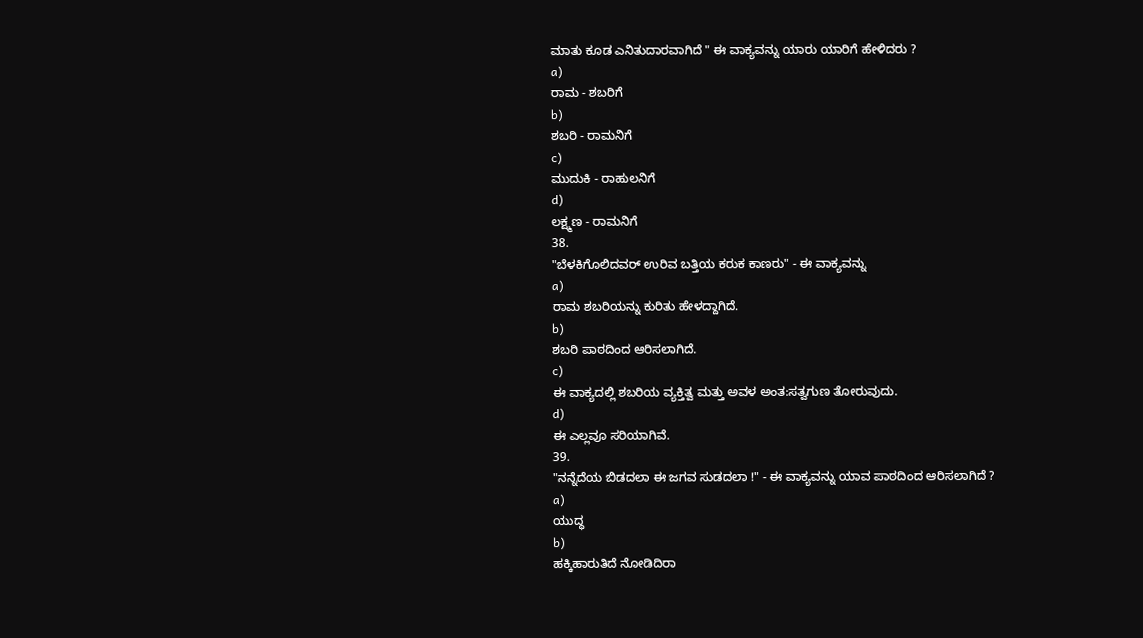ಮಾತು ಕೂಡ ಎನಿತುದಾರವಾಗಿದೆ " ಈ ವಾಕ್ಯವನ್ನು ಯಾರು ಯಾರಿಗೆ ಹೇಳಿದರು ?
a)
ರಾಮ - ಶಬರಿಗೆ
b)
ಶಬರಿ - ರಾಮನಿಗೆ
c)
ಮುದುಕಿ - ರಾಹುಲನಿಗೆ
d)
ಲಕ್ಷ್ಮಣ - ರಾಮನಿಗೆ
38.
"ಬೆಳಕಿಗೊಲಿದವರ್ ಉರಿವ ಬತ್ತಿಯ ಕರುಕ ಕಾಣರು" - ಈ ವಾಕ್ಯವನ್ನು
a)
ರಾಮ ಶಬರಿಯನ್ನು ಕುರಿತು ಹೇಳದ್ದಾಗಿದೆ.
b)
ಶಬರಿ ಪಾಠದಿಂದ ಆರಿಸಲಾಗಿದೆ.
c)
ಈ ವಾಕ್ಯದಲ್ಲಿ ಶಬರಿಯ ವ್ಯಕ್ತಿತ್ವ ಮತ್ತು ಅವಳ ಅಂತ:ಸತ್ವಗುಣ ತೋರುವುದು.
d)
ಈ ಎಲ್ಲವೂ ಸರಿಯಾಗಿವೆ.
39.
"ನನ್ನೆದೆಯ ಬಿಡದಲಾ ಈ ಜಗವ ಸುಡದಲಾ !" - ಈ ವಾಕ್ಯವನ್ನು ಯಾವ ಪಾಠದಿಂದ ಆರಿಸಲಾಗಿದೆ ?
a)
ಯುದ್ಧ
b)
ಹಕ್ಕಿಹಾರುತಿದೆ ನೋಡಿದಿರಾ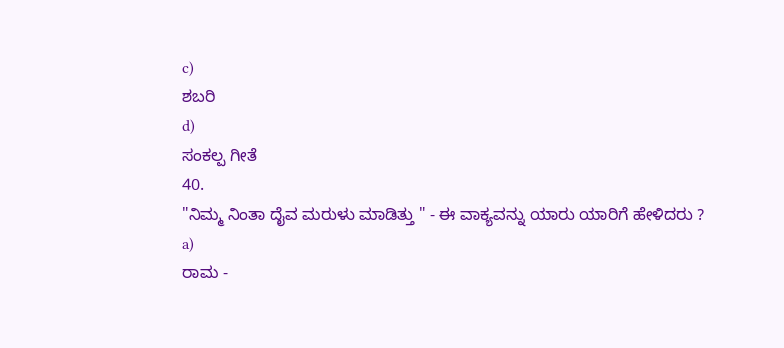c)
ಶಬರಿ
d)
ಸಂಕಲ್ಪ ಗೀತೆ
40.
"ನಿಮ್ಮ ನಿಂತಾ ದೈವ ಮರುಳು ಮಾಡಿತ್ತು " - ಈ ವಾಕ್ಯವನ್ನು ಯಾರು ಯಾರಿಗೆ ಹೇಳಿದರು ?
a)
ರಾಮ -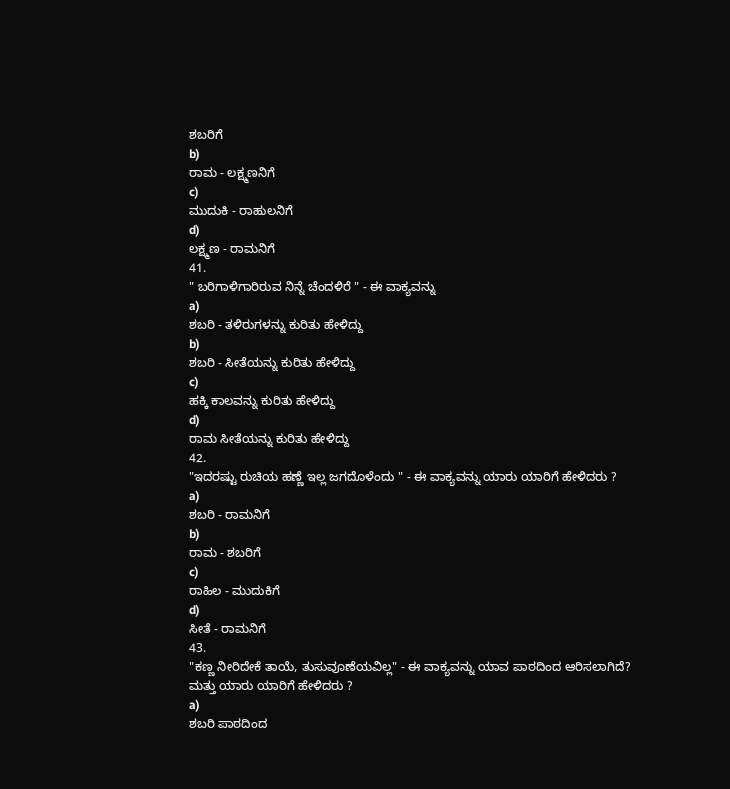ಶಬರಿಗೆ
b)
ರಾಮ - ಲಕ್ಷ್ಮಣನಿಗೆ
c)
ಮುದುಕಿ - ರಾಹುಲನಿಗೆ
d)
ಲಕ್ಷ್ಮಣ - ರಾಮನಿಗೆ
41.
" ಬರಿಗಾಳಿಗಾರಿರುವ ನಿನ್ನೆ ಚೆಂದಳಿರೆ " - ಈ ವಾಕ್ಯವನ್ನು
a)
ಶಬರಿ - ತಳಿರುಗಳನ್ನು ಕುರಿತು ಹೇಳಿದ್ದು
b)
ಶಬರಿ - ಸೀತೆಯನ್ನು ಕುರಿತು ಹೇಳಿದ್ದು
c)
ಹಕ್ಕಿ ಕಾಲವನ್ನು ಕುರಿತು ಹೇಳಿದ್ದು
d)
ರಾಮ ಸೀತೆಯನ್ನು ಕುರಿತು ಹೇಳಿದ್ದು
42.
"ಇದರಷ್ಟು ರುಚಿಯ ಹಣ್ಣೆ ಇಲ್ಲ ಜಗದೊಳೆಂದು " - ಈ ವಾಕ್ಯವನ್ನು ಯಾರು ಯಾರಿಗೆ ಹೇಳಿದರು ?
a)
ಶಬರಿ - ರಾಮನಿಗೆ
b)
ರಾಮ - ಶಬರಿಗೆ
c)
ರಾಹಿಲ - ಮುದುಕಿಗೆ
d)
ಸೀತೆ - ರಾಮನಿಗೆ
43.
"ಕಣ್ಣ ನೀರಿದೇಕೆ ತಾಯೆ, ತುಸುವೂಣೆಯವಿಲ್ಲ" - ಈ ವಾಕ್ಯವನ್ನು ಯಾವ ಪಾಠದಿಂದ ಆರಿಸಲಾಗಿದೆ? ಮತ್ತು ಯಾರು ಯಾರಿಗೆ ಹೇಳಿದರು ?
a)
ಶಬರಿ ಪಾಠದಿಂದ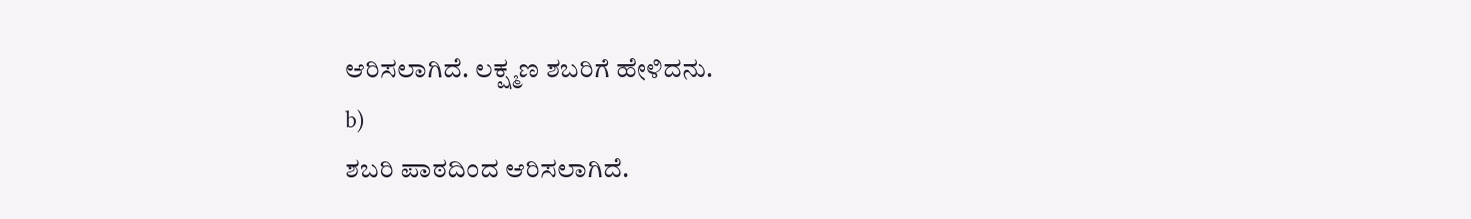ಆರಿಸಲಾಗಿದೆ. ಲಕ್ಷ್ಮಣ ಶಬರಿಗೆ ಹೇಳಿದನು.
b)
ಶಬರಿ ಪಾಠದಿಂದ ಆರಿಸಲಾಗಿದೆ.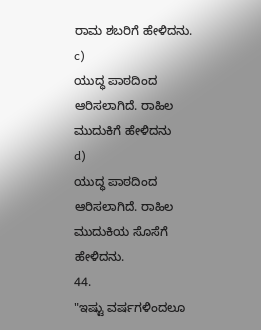ರಾಮ ಶಬರಿಗೆ ಹೇಳಿದನು.
c)
ಯುದ್ಧ ಪಾಠದಿಂದ ಆರಿಸಲಾಗಿದೆ. ರಾಹಿಲ ಮುದುಕಿಗೆ ಹೇಳಿದನು
d)
ಯುದ್ಧ ಪಾಠದಿಂದ ಆರಿಸಲಾಗಿದೆ. ರಾಹಿಲ ಮುದುಕಿಯ ಸೊಸೆಗೆ ಹೇಳಿದನು.
44.
"ಇಷ್ಟು ವರ್ಷಗಳಿಂದಲೂ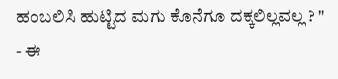ಹಂಬಲಿಸಿ ಹುಟ್ಟಿದ ಮಗು ಕೊನೆಗೂ ದಕ್ಕಲಿಲ್ಲವಲ್ಲ ? " - ಈ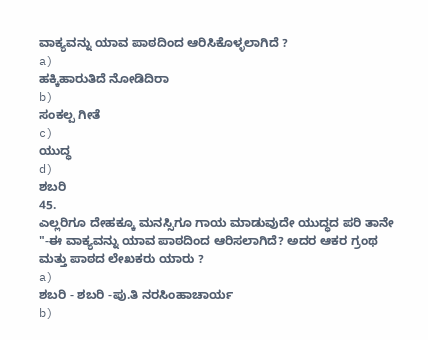ವಾಕ್ಯವನ್ನು ಯಾವ ಪಾಠದಿಂದ ಆರಿಸಿಕೊಳ್ಳಲಾಗಿದೆ ?
a)
ಹಕ್ಕಿಹಾರುತಿದೆ ನೋಡಿದಿರಾ
b)
ಸಂಕಲ್ಪ ಗೀತೆ
c)
ಯುದ್ಧ
d)
ಶಬರಿ
45.
ಎಲ್ಲರಿಗೂ ದೇಹಕ್ಕೂ ಮನಸ್ಸಿಗೂ ಗಾಯ ಮಾಡುವುದೇ ಯುದ್ಧದ ಪರಿ ತಾನೇ "-ಈ ವಾಕ್ಯವನ್ನು ಯಾವ ಪಾಠದಿಂದ ಆರಿಸಲಾಗಿದೆ? ಅದರ ಆಕರ ಗ್ರಂಥ ಮತ್ತು ಪಾಠದ ಲೇಖಕರು ಯಾರು ?
a)
ಶಬರಿ - ಶಬರಿ -ಪು.ತಿ ನರಸಿಂಹಾಚಾರ್ಯ
b)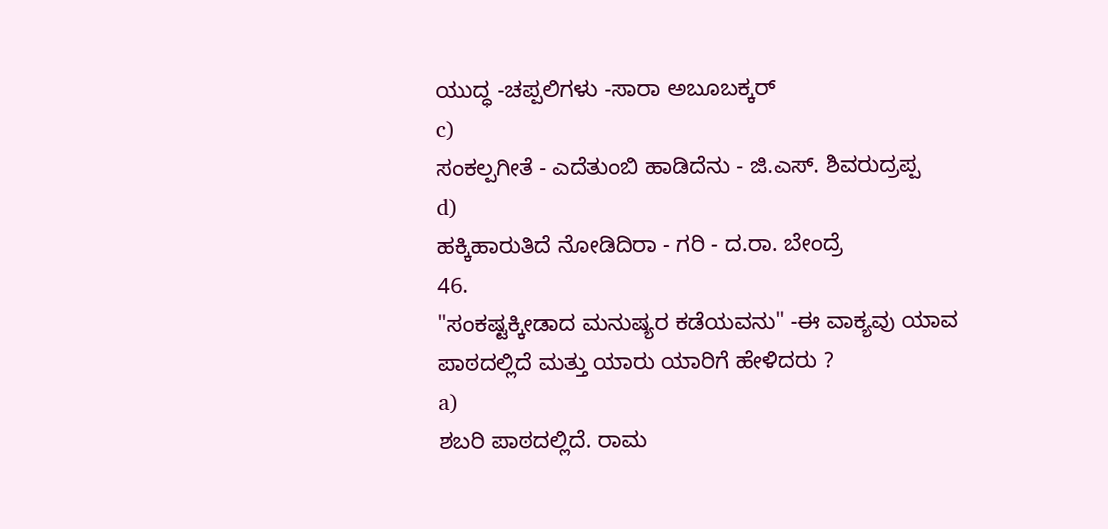ಯುದ್ಧ -ಚಪ್ಪಲಿಗಳು -ಸಾರಾ ಅಬೂಬಕ್ಕರ್
c)
ಸಂಕಲ್ಪಗೀತೆ - ಎದೆತುಂಬಿ ಹಾಡಿದೆನು - ಜಿ.ಎಸ್. ಶಿವರುದ್ರಪ್ಪ
d)
ಹಕ್ಕಿಹಾರುತಿದೆ ನೋಡಿದಿರಾ - ಗರಿ - ದ.ರಾ. ಬೇಂದ್ರೆ
46.
"ಸಂಕಷ್ಟಕ್ಕೀಡಾದ ಮನುಷ್ಯರ ಕಡೆಯವನು" -ಈ ವಾಕ್ಯವು ಯಾವ ಪಾಠದಲ್ಲಿದೆ ಮತ್ತು ಯಾರು ಯಾರಿಗೆ ಹೇಳಿದರು ?
a)
ಶಬರಿ ಪಾಠದಲ್ಲಿದೆ. ರಾಮ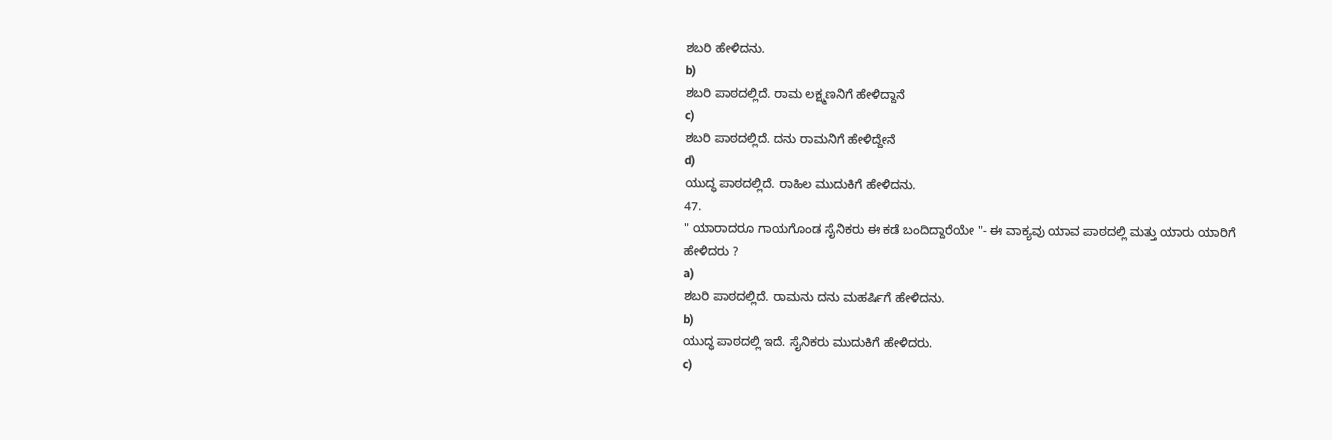ಶಬರಿ ಹೇಳಿದನು.
b)
ಶಬರಿ ಪಾಠದಲ್ಲಿದೆ. ರಾಮ ಲಕ್ಷ್ಮಣನಿಗೆ ಹೇಳಿದ್ದಾನೆ
c)
ಶಬರಿ ಪಾಠದಲ್ಲಿದೆ. ದನು ರಾಮನಿಗೆ ಹೇಳಿದ್ದೇನೆ
d)
ಯುದ್ಧ ಪಾಠದಲ್ಲಿದೆ. ರಾಹಿಲ ಮುದುಕಿಗೆ ಹೇಳಿದನು.
47.
" ಯಾರಾದರೂ ಗಾಯಗೊಂಡ ಸೈನಿಕರು ಈ ಕಡೆ ಬಂದಿದ್ದಾರೆಯೇ "- ಈ ವಾಕ್ಯವು ಯಾವ ಪಾಠದಲ್ಲಿ ಮತ್ತು ಯಾರು ಯಾರಿಗೆ ಹೇಳಿದರು ?
a)
ಶಬರಿ ಪಾಠದಲ್ಲಿದೆ. ರಾಮನು ದನು ಮಹರ್ಷಿಗೆ ಹೇಳಿದನು.
b)
ಯುದ್ಧ ಪಾಠದಲ್ಲಿ ಇದೆ. ಸೈನಿಕರು ಮುದುಕಿಗೆ ಹೇಳಿದರು.
c)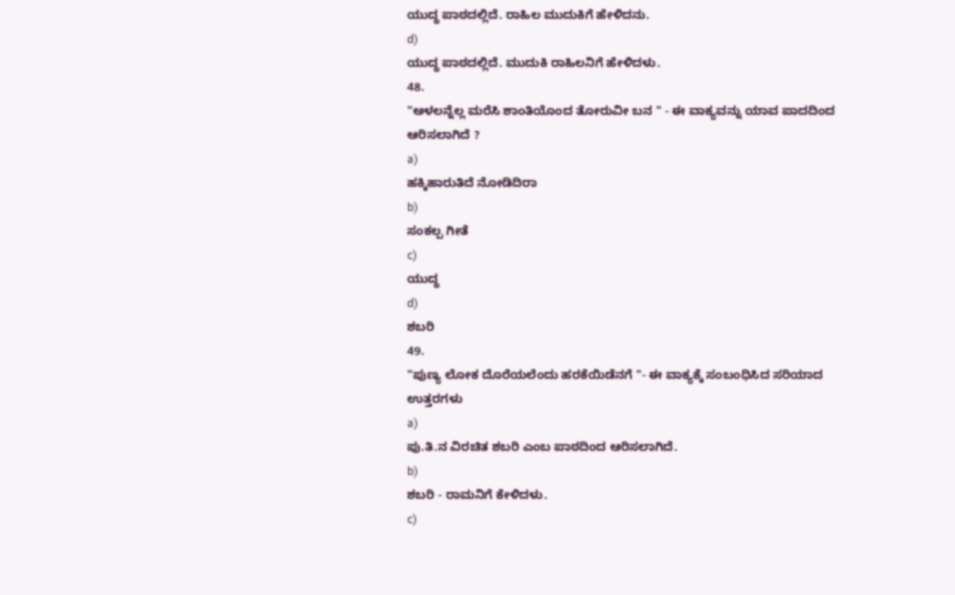ಯುದ್ಧ ಪಾಠದಲ್ಲಿದೆ. ರಾಹಿಲ ಮುದುಕಿಗೆ ಹೇಳಿದನು.
d)
ಯುದ್ಧ ಪಾಠದಲ್ಲಿದೆ. ಮುದುಕಿ ರಾಹಿಲನಿಗೆ ಹೇಳಿದಳು.
48.
"ಅಳಲನ್ನೆಲ್ಲ ಮರೆಸಿ ಶಾಂತಿಯೊಂದ ತೋರುವೀ ಬನ " - ಈ ವಾಕ್ಯವನ್ನು ಯಾವ ಪಾದದಿಂದ ಆರಿಸಲಾಗಿದೆ ?
a)
ಹಕ್ಕಿಹಾರುತಿದೆ ನೋಡಿದಿರಾ
b)
ಸಂಕಲ್ಪ ಗೀತೆ
c)
ಯುದ್ಧ
d)
ಶಬರಿ
49.
"ಪುಣ್ಯ ಲೋಕ ದೊರೆಯಲೆಂದು ಹರಕೆಯಿಡೆನಗೆ "- ಈ ವಾಕ್ಯಕ್ಕೆ ಸಂಬಂಧಿಸಿದ ಸರಿಯಾದ ಉತ್ತರಗಳು
a)
ಪು.ತಿ.ನ ವಿರಚಿತ ಶಬರಿ ಎಂಬ ಪಾಠದಿಂದ ಆರಿಸಲಾಗಿದೆ.
b)
ಶಬರಿ - ರಾಮನಿಗೆ ಕೇಳಿದಳು.
c)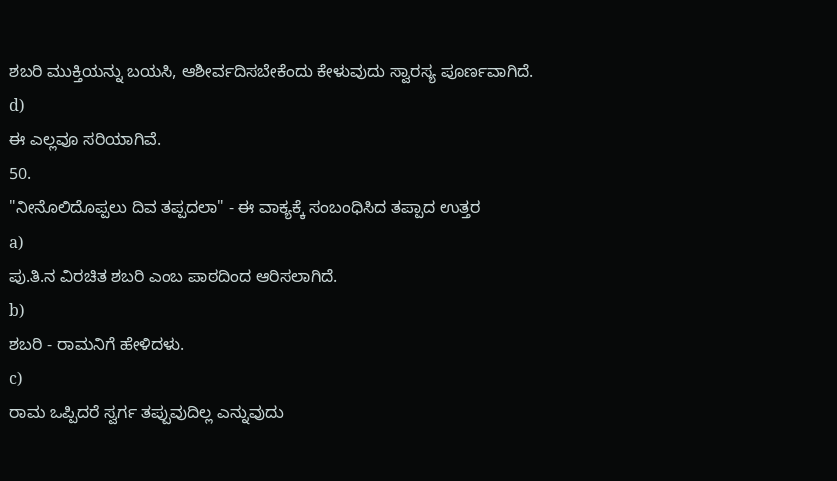ಶಬರಿ ಮುಕ್ತಿಯನ್ನು ಬಯಸಿ, ಆಶೀರ್ವದಿಸಬೇಕೆಂದು ಕೇಳುವುದು ಸ್ವಾರಸ್ಯ ಪೂರ್ಣವಾಗಿದೆ.
d)
ಈ ಎಲ್ಲವೂ ಸರಿಯಾಗಿವೆ.
50.
"ನೀನೊಲಿದೊಪ್ಪಲು ದಿವ ತಪ್ಪದಲಾ" - ಈ ವಾಕ್ಯಕ್ಕೆ ಸಂಬಂಧಿಸಿದ ತಪ್ಪಾದ ಉತ್ತರ
a)
ಪು.ತಿ.ನ ವಿರಚಿತ ಶಬರಿ ಎಂಬ ಪಾಠದಿಂದ ಆರಿಸಲಾಗಿದೆ.
b)
ಶಬರಿ - ರಾಮನಿಗೆ ಹೇಳಿದಳು.
c)
ರಾಮ ಒಪ್ಪಿದರೆ ಸ್ವರ್ಗ ತಪ್ಪುವುದಿಲ್ಲ ಎನ್ನುವುದು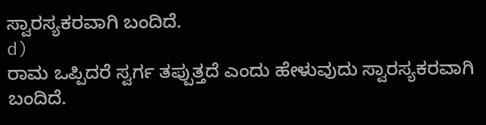ಸ್ವಾರಸ್ಯಕರವಾಗಿ ಬಂದಿದೆ.
d)
ರಾಮ ಒಪ್ಪಿದರೆ ಸ್ವರ್ಗ ತಪ್ಪುತ್ತದೆ ಎಂದು ಹೇಳುವುದು ಸ್ವಾರಸ್ಯಕರವಾಗಿ ಬಂದಿದೆ.